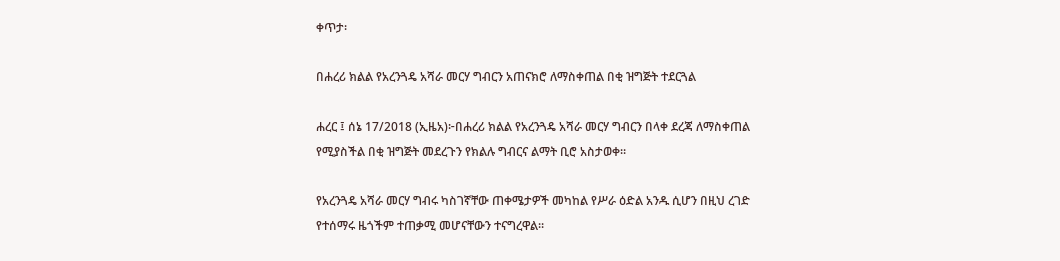ቀጥታ፡

በሐረሪ ክልል የአረንጓዴ አሻራ መርሃ ግብርን አጠናክሮ ለማስቀጠል በቂ ዝግጅት ተደርጓል

ሐረር ፤ ሰኔ 17/2018 (ኢዜአ)፦በሐረሪ ክልል የአረንጓዴ አሻራ መርሃ ግብርን በላቀ ደረጃ ለማስቀጠል የሚያስችል በቂ ዝግጅት መደረጉን የክልሉ ግብርና ልማት ቢሮ አስታወቀ።

የአረንጓዴ አሻራ መርሃ ግብሩ ካስገኛቸው ጠቀሜታዎች መካከል የሥራ ዕድል አንዱ ሲሆን በዚህ ረገድ የተሰማሩ ዜጎችም ተጠቃሚ መሆናቸውን ተናግረዋል።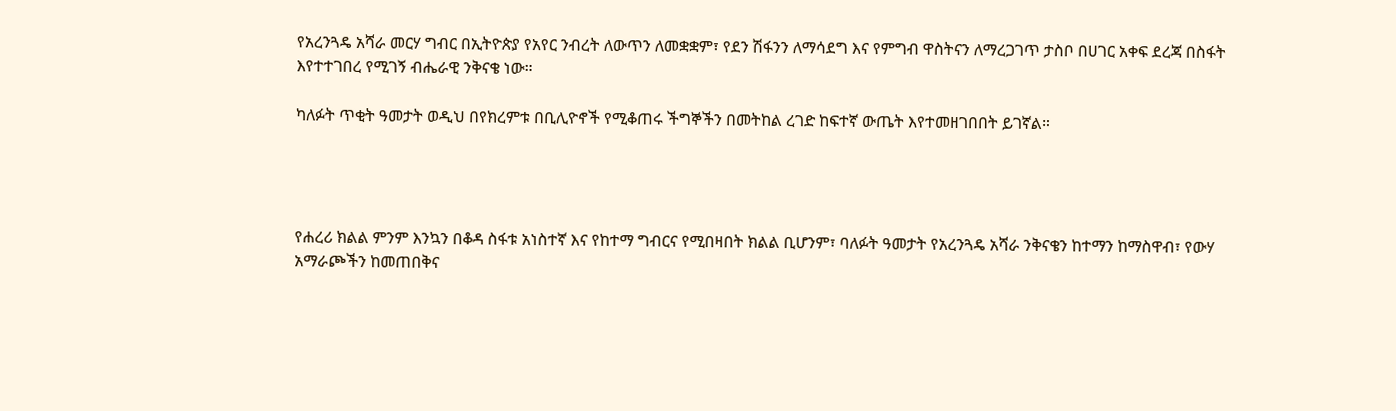የአረንጓዴ አሻራ መርሃ ግብር በኢትዮጵያ የአየር ንብረት ለውጥን ለመቋቋም፣ የደን ሽፋንን ለማሳደግ እና የምግብ ዋስትናን ለማረጋገጥ ታስቦ በሀገር አቀፍ ደረጃ በስፋት እየተተገበረ የሚገኝ ብሔራዊ ንቅናቄ ነው።

ካለፉት ጥቂት ዓመታት ወዲህ በየክረምቱ በቢሊዮኖች የሚቆጠሩ ችግኞችን በመትከል ረገድ ከፍተኛ ውጤት እየተመዘገበበት ይገኛል።




የሐረሪ ክልል ምንም እንኳን በቆዳ ስፋቱ አነስተኛ እና የከተማ ግብርና የሚበዛበት ክልል ቢሆንም፣ ባለፉት ዓመታት የአረንጓዴ አሻራ ንቅናቄን ከተማን ከማስዋብ፣ የውሃ አማራጮችን ከመጠበቅና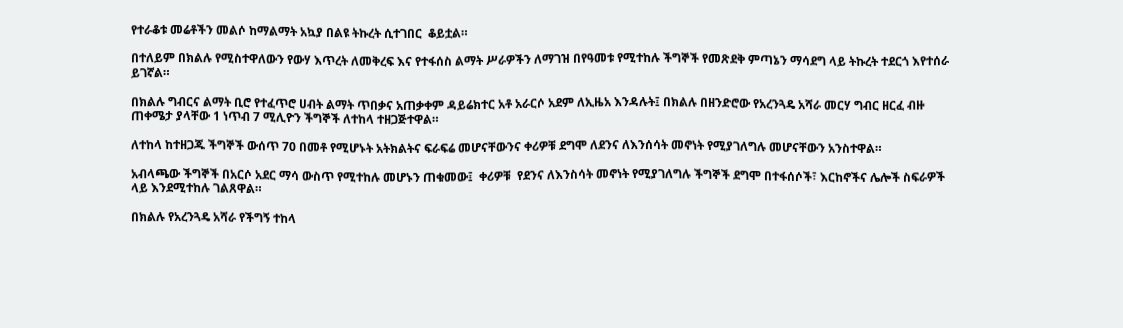የተራቆቱ መሬቶችን መልሶ ከማልማት አኳያ በልዩ ትኩረት ሲተገበር  ቆይቷል።

በተለይም በክልሉ የሚስተዋለውን የውሃ እጥረት ለመቅረፍ እና የተፋሰስ ልማት ሥራዎችን ለማገዝ በየዓመቱ የሚተከሉ ችግኞች የመጽደቅ ምጣኔን ማሳደግ ላይ ትኩረት ተደርጎ እየተሰራ ይገኛል።

በክልሉ ግብርና ልማት ቢሮ የተፈጥሮ ሀብት ልማት ጥበቃና አጠቃቀም ዳይሬክተር አቶ አራርሶ አደም ለኢዜአ እንዳሉት፤ በክልሉ በዘንድሮው የአረንጓዴ አሻራ መርሃ ግብር ዘርፈ ብዙ ጠቀሜታ ያላቸው 1 ነጥብ 7 ሚሊዮን ችግኞች ለተከላ ተዘጋጅተዋል።

ለተከላ ከተዘጋጁ ችግኞች ውሰጥ 70 በመቶ የሚሆኑት አትክልትና ፍራፍሬ መሆናቸውንና ቀሪዎቹ ደግሞ ለደንና ለእንሰሳት መኖነት የሚያገለግሉ መሆናቸውን አንስተዋል።

አብላጫው ችግኞች በአርሶ አደር ማሳ ውስጥ የሚተከሉ መሆኑን ጠቁመው፤  ቀሪዎቹ  የደንና ለእንስሳት መኖነት የሚያገለግሉ ችግኞች ደግሞ በተፋሰሶች፣ እርከኖችና ሌሎች ስፍራዎች ላይ እንደሚተከሉ ገልጸዋል።

በክልሉ የአረንጓዴ አሻራ የችግኝ ተከላ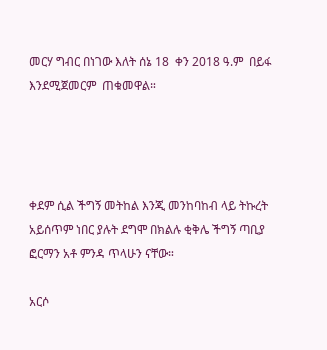መርሃ ግብር በነገው እለት ሰኔ 18  ቀን 2018 ዓ.ም  በይፋ እንደሚጀመርም  ጠቁመዋል።




ቀደም ሲል ችግኝ መትከል እንጂ መንከባከብ ላይ ትኩረት አይሰጥም ነበር ያሉት ደግሞ በክልሉ ቂቅሌ ችግኝ ጣቢያ ፎርማን አቶ ምንዳ ጥላሁን ናቸው።

አርሶ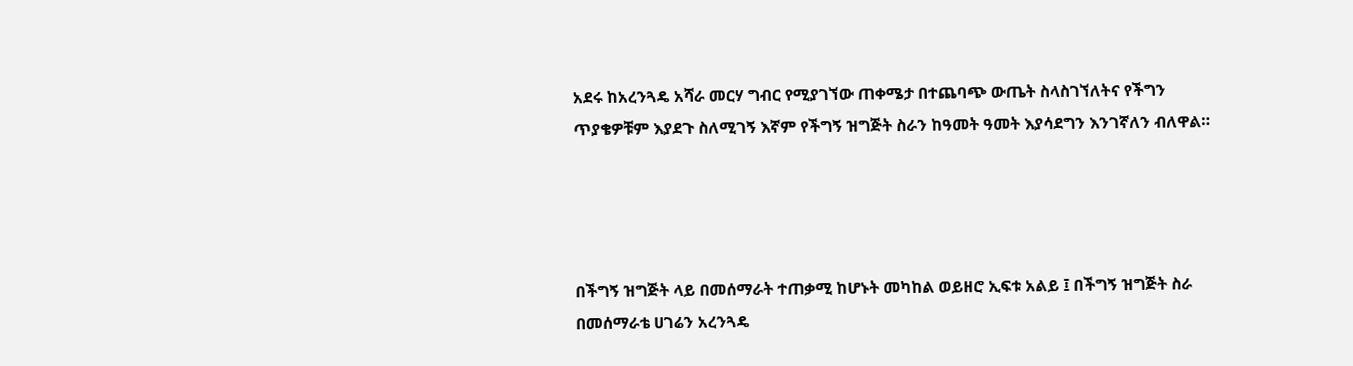አደሩ ከአረንጓዴ አሻራ መርሃ ግብር የሚያገኘው ጠቀሜታ በተጨባጭ ውጤት ስላስገኘለትና የችግን ጥያቄዎቹም እያደጉ ስለሚገኝ እኛም የችግኝ ዝግጅት ስራን ከዓመት ዓመት እያሳደግን እንገኛለን ብለዋል።




በችግኝ ዝግጅት ላይ በመሰማራት ተጠቃሚ ከሆኑት መካከል ወይዘሮ ኢፍቱ አልይ ፤ በችግኝ ዝግጅት ስራ በመሰማራቴ ሀገሬን አረንጓዴ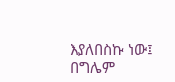እያለበስኩ ነው፤ በግሌም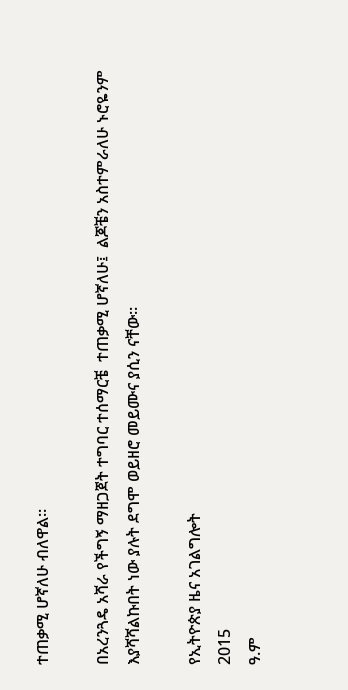ተጠቃሚ ሆኛለሁ ብለዋል።

በአረንጓዴ አሻራ የችግኝ ማዘጋጀት ተግባር ተሰማርቼ  ተጠቃሚ ሆኛለሁ፤  ልጆቼን አስተምራለሁ ኑሮዬንም እያሻሻልኩበት ነው ያሉት ደግሞ ወይዘሮ መይሙና ያሲን ናቸው።

የኢትዮጵያ ዜና አገልግሎት
2015
ዓ.ም